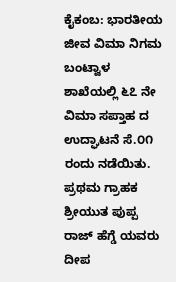ಕೈಕಂಬ: ಭಾರತೀಯ ಜೀವ ವಿಮಾ ನಿಗಮ ಬಂಟ್ವಾಳ ಶಾಖೆಯಲ್ಲಿ ೬೭ ನೇ ವಿಮಾ ಸಪ್ತಾಹ ದ ಉದ್ಘಾಟನೆ ಸೆ.೦೧ ರಂದು ನಡೆಯಿತು. ಪ್ರಥಮ ಗ್ರಾಹಕ ಶ್ರೀಯುತ ಪುಪ್ಪ ರಾಜ್ ಹೆಗ್ಡೆ ಯವರು ದೀಪ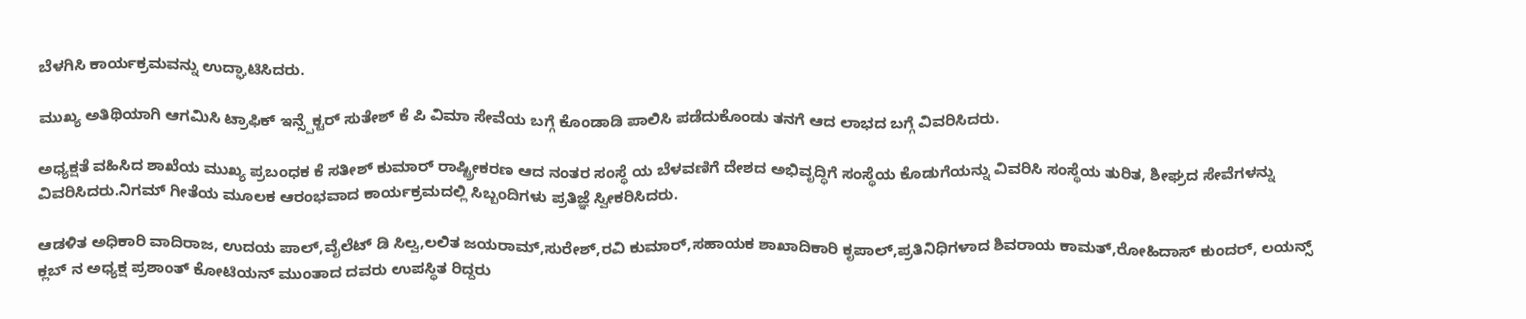ಬೆಳಗಿಸಿ ಕಾರ್ಯಕ್ರಮವನ್ನು ಉದ್ಘಾಟಿಸಿದರು.

ಮುಖ್ಯ ಅತಿಥಿಯಾಗಿ ಆಗಮಿಸಿ ಟ್ರಾಫಿಕ್ ಇನ್ಸ್ಪೆಕ್ಟರ್ ಸುತೇಶ್ ಕೆ ಪಿ ವಿಮಾ ಸೇವೆಯ ಬಗ್ಗೆ ಕೊಂಡಾಡಿ ಪಾಲಿಸಿ ಪಡೆದುಕೊಂಡು ತನಗೆ ಆದ ಲಾಭದ ಬಗ್ಗೆ ವಿವರಿಸಿದರು.

ಅಧ್ಯಕ್ಷತೆ ವಹಿಸಿದ ಶಾಖೆಯ ಮುಖ್ಯ ಪ್ರಬಂಧಕ ಕೆ ಸತೀಶ್ ಕುಮಾರ್ ರಾಷ್ಟ್ರೀಕರಣ ಆದ ನಂತರ ಸಂಸ್ಥೆ ಯ ಬೆಳವಣಿಗೆ ದೇಶದ ಅಭಿವೃದ್ಧಿಗೆ ಸಂಸ್ಥೆಯ ಕೊಡುಗೆಯನ್ನು ವಿವರಿಸಿ ಸಂಸ್ಥೆಯ ತುರಿತ, ಶೀಘ್ರದ ಸೇವೆಗಳನ್ನು ವಿವರಿಸಿದರು.ನಿಗಮ್ ಗೀತೆಯ ಮೂಲಕ ಆರಂಭವಾದ ಕಾರ್ಯಕ್ರಮದಲ್ಲಿ ಸಿಬ್ಬಂದಿಗಳು ಪ್ರತಿಜ್ಞೆ ಸ್ವೀಕರಿಸಿದರು.

ಆಡಳಿತ ಅಧಿಕಾರಿ ವಾದಿರಾಜ, ಉದಯ ಪಾಲ್,ವೈಲೆಟ್‌ ಡಿ ಸಿಲ್ವ,ಲಲಿತ ಜಯರಾಮ್‌,ಸುರೇಶ್‌,ರವಿ ಕುಮಾರ್‌,ಸಹಾಯಕ ಶಾಖಾದಿಕಾರಿ ಕೃಪಾಲ್,ಪ್ರತಿನಿಧಿಗಳಾದ ಶಿವರಾಯ ಕಾಮತ್,ರೋಹಿದಾಸ್ ಕುಂದರ್, ಲಯನ್ಸ್ ಕ್ಲಬ್ ನ ಅಧ್ಯಕ್ಷ ಪ್ರಶಾಂತ್ ಕೋಟಿಯನ್ ಮುಂತಾದ ದವರು ಉಪಸ್ಥಿತ ರಿದ್ದರು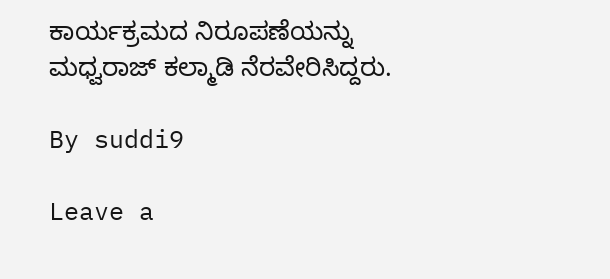ಕಾರ್ಯಕ್ರಮದ ನಿರೂಪಣೆಯನ್ನು ಮಧ್ವರಾಜ್ ಕಲ್ಮಾಡಿ ನೆರವೇರಿಸಿದ್ದರು.

By suddi9

Leave a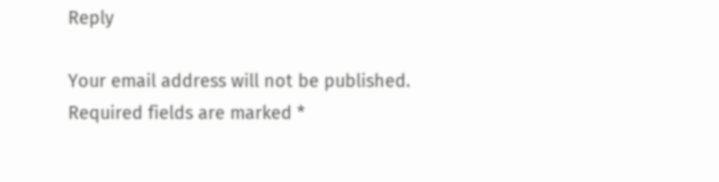Reply

Your email address will not be published. Required fields are marked *